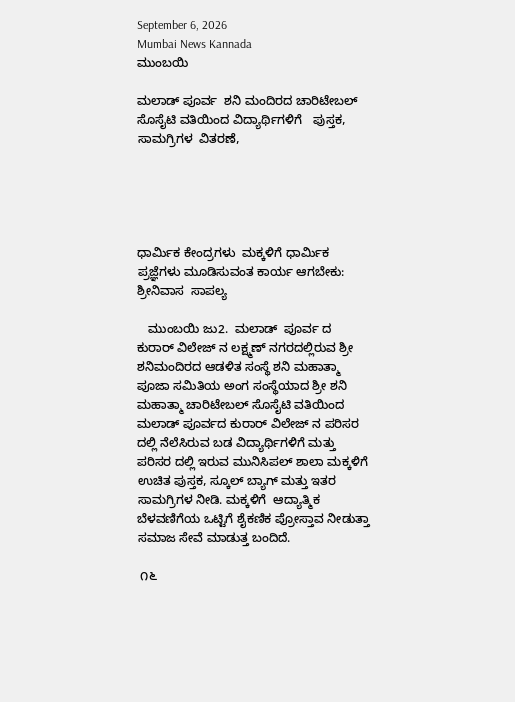September 6, 2026
Mumbai News Kannada
ಮುಂಬಯಿ

ಮಲಾಡ್ ಪೂರ್ವ  ಶನಿ ಮಂದಿರದ ಚಾರಿಟೇಬಲ್ ಸೊಸೈಟಿ ವತಿಯಿಂದ ವಿದ್ಯಾರ್ಥಿಗಳಿಗೆ   ಪುಸ್ತಕ,   ಸಾಮಗ್ರಿಗಳ  ವಿತರಣೆ,





ಧಾರ್ಮಿಕ ಕೇಂದ್ರಗಳು  ಮಕ್ಕಳಿಗೆ ಧಾರ್ಮಿಕ  ಪ್ರಜ್ಞೆಗಳು ಮೂಡಿಸುವಂತ ಕಾರ್ಯ ಆಗಬೇಕು: ಶ್ರೀನಿವಾಸ  ಸಾಪಲ್ಯ

   ಮುಂಬಯಿ ಜು2.  ಮಲಾಡ್  ಪೂರ್ವ ದ  ಕುರಾರ್ ವಿಲೇಜ್ ನ ಲಕ್ಷ್ಮಣ್ ನಗರದಲ್ಲಿರುವ ಶ್ರೀ ಶನಿಮಂದಿರದ ಆಡಳಿತ ಸಂಸ್ಥೆ ಶನಿ ಮಹಾತ್ಮಾ ಪೂಜಾ ಸಮಿತಿಯ ಅಂಗ ಸಂಸ್ಥೆಯಾದ ಶ್ರೀ ಶನಿ ಮಹಾತ್ಮಾ ಚಾರಿಟೇಬಲ್ ಸೊಸೈಟಿ ವತಿಯಿಂದ ಮಲಾಡ್ ಪೂರ್ವದ ಕುರಾರ್ ವಿಲೇಜ್ ನ ಪರಿಸರ ದಲ್ಲಿ ನೆಲೆಸಿರುವ ಬಡ ವಿದ್ಯಾರ್ಥಿಗಳಿಗೆ ಮತ್ತು ಪರಿಸರ ದಲ್ಲಿ ಇರುವ ಮುನಿಸಿಪಲ್ ಶಾಲಾ ಮಕ್ಕಳಿಗೆ ಉಚಿತ ಪುಸ್ತಕ, ಸ್ಕೂಲ್ ಬ್ಯಾಗ್ ಮತ್ತು ಇತರ ಸಾಮಗ್ರಿಗಳ ನೀಡಿ. ಮಕ್ಕಳಿಗೆ  ಆದ್ಯಾತ್ಮಿಕ ಬೆಳವಣಿಗೆಯ ಒಟ್ಟಿಗೆ ಶೈಕಣಿಕ ಪ್ರೋಸ್ತಾವ ನೀಡುತ್ತಾ ಸಮಾಜ ಸೇವೆ ಮಾಡುತ್ತ ಬಂದಿದೆ.

 ೧೬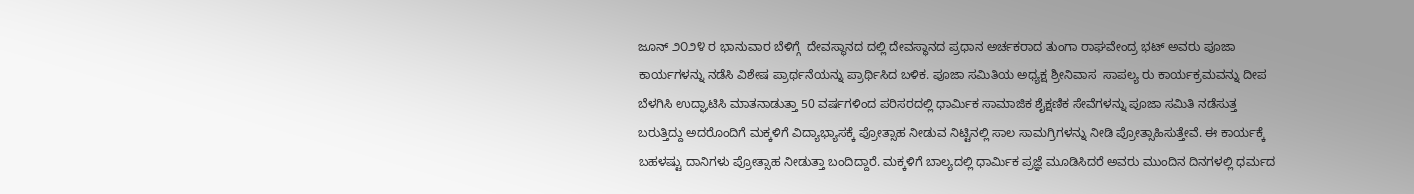ಜೂನ್ ೨೦೨೪ ರ ಭಾನುವಾರ ಬೆಳಿಗ್ಗೆ  ದೇವಸ್ಥಾನದ ದಲ್ಲಿ ದೇವಸ್ಥಾನದ ಪ್ರಧಾನ ಅರ್ಚಕರಾದ ತುಂಗಾ ರಾಘವೇಂದ್ರ ಭಟ್ ಅವರು ಪೂಜಾ ಕಾರ್ಯಗಳನ್ನು ನಡೆಸಿ ವಿಶೇಷ ಪ್ರಾರ್ಥನೆಯನ್ನು ಪ್ರಾರ್ಥಿಸಿದ ಬಳಿಕ. ಪೂಜಾ ಸಮಿತಿಯ ಅಧ್ಯಕ್ಷ ಶ್ರೀನಿವಾಸ  ಸಾಪಲ್ಯ ರು ಕಾರ್ಯಕ್ರಮವನ್ನು ದೀಪ ಬೆಳಗಿಸಿ ಉದ್ಘಾಟಿಸಿ ಮಾತನಾಡುತ್ತಾ 50 ವರ್ಷಗಳಿಂದ ಪರಿಸರದಲ್ಲಿ ಧಾರ್ಮಿಕ ಸಾಮಾಜಿಕ ಶೈಕ್ಷಣಿಕ ಸೇವೆಗಳನ್ನು ಪೂಜಾ ಸಮಿತಿ ನಡೆಸುತ್ತ ಬರುತ್ತಿದ್ದು ಅದರೊಂದಿಗೆ ಮಕ್ಕಳಿಗೆ ವಿದ್ಯಾಭ್ಯಾಸಕ್ಕೆ ಪ್ರೋತ್ಸಾಹ ನೀಡುವ ನಿಟ್ಟಿನಲ್ಲಿ ಸಾಲ ಸಾಮಗ್ರಿಗಳನ್ನು ನೀಡಿ ಪ್ರೋತ್ಸಾಹಿಸುತ್ತೇವೆ. ಈ ಕಾರ್ಯಕ್ಕೆ ಬಹಳಷ್ಟು ದಾನಿಗಳು ಪ್ರೋತ್ಸಾಹ ನೀಡುತ್ತಾ ಬಂದಿದ್ದಾರೆ. ಮಕ್ಕಳಿಗೆ ಬಾಲ್ಯದಲ್ಲಿ ಧಾರ್ಮಿಕ ಪ್ರಜ್ಞೆ ಮೂಡಿಸಿದರೆ ಅವರು ಮುಂದಿನ ದಿನಗಳಲ್ಲಿ ಧರ್ಮದ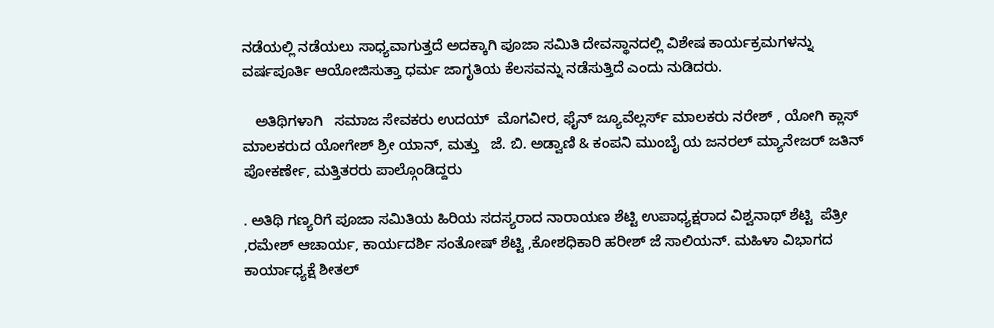ನಡೆಯಲ್ಲಿ ನಡೆಯಲು ಸಾಧ್ಯವಾಗುತ್ತದೆ ಅದಕ್ಕಾಗಿ ಪೂಜಾ ಸಮಿತಿ ದೇವಸ್ಥಾನದಲ್ಲಿ ವಿಶೇಷ ಕಾರ್ಯಕ್ರಮಗಳನ್ನು ವರ್ಷಪೂರ್ತಿ ಆಯೋಜಿಸುತ್ತಾ ಧರ್ಮ ಜಾಗೃತಿಯ ಕೆಲಸವನ್ನು ನಡೆಸುತ್ತಿದೆ ಎಂದು ನುಡಿದರು.

   ಅತಿಥಿಗಳಾಗಿ   ಸಮಾಜ ಸೇವಕರು ಉದಯ್  ಮೊಗವೀರ, ಫೈನ್ ಜ್ಯೂವೆಲ್ಲರ್ಸ್ ಮಾಲಕರು ನರೇಶ್ , ಯೋಗಿ ಕ್ಲಾಸ್ ಮಾಲಕರುದ ಯೋಗೇಶ್ ಶ್ರೀ ಯಾನ್, ಮತ್ತು   ಜೆ. ಬಿ. ಅಡ್ವಾಣಿ & ಕಂಪನಿ ಮುಂಬೈ ಯ ಜನರಲ್ ಮ್ಯಾನೇಜರ್ ಜತಿನ್ ಪೋಕರ್ಣೇ, ಮತ್ತಿತರರು ಪಾಲ್ಗೊಂಡಿದ್ದರು

. ಅತಿಥಿ ಗಣ್ಯರಿಗೆ ಪೂಜಾ ಸಮಿತಿಯ ಹಿರಿಯ ಸದಸ್ಯರಾದ ನಾರಾಯಣ ಶೆಟ್ಟಿ ಉಪಾಧ್ಯಕ್ಷರಾದ ವಿಶ್ವನಾಥ್ ಶೆಟ್ಟಿ  ಪೆತ್ರೀ ,ರಮೇಶ್ ಆಚಾರ್ಯ, ಕಾರ್ಯದರ್ಶಿ ಸಂತೋಷ್ ಶೆಟ್ಟಿ ,ಕೋಶಧಿಕಾರಿ ಹರೀಶ್ ಜೆ ಸಾಲಿಯನ್. ಮಹಿಳಾ ವಿಭಾಗದ ಕಾರ್ಯಾಧ್ಯಕ್ಷೆ ಶೀತಲ್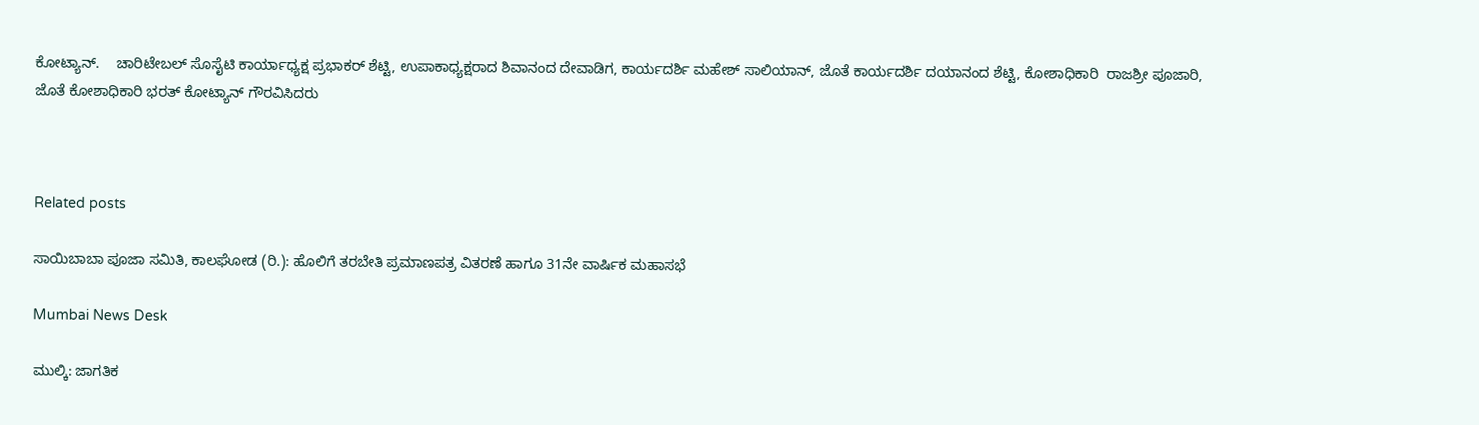ಕೋಟ್ಯಾನ್.    ಚಾರಿಟೇಬಲ್ ಸೊಸೈಟಿ ಕಾರ್ಯಾಧ್ಯಕ್ಷ ಪ್ರಭಾಕರ್ ಶೆಟ್ಟಿ, ಉಪಾಕಾಧ್ಯಕ್ಷರಾದ ಶಿವಾನಂದ ದೇವಾಡಿಗ, ಕಾರ್ಯದರ್ಶಿ ಮಹೇಶ್ ಸಾಲಿಯಾನ್, ಜೊತೆ ಕಾರ್ಯದರ್ಶಿ ದಯಾನಂದ ಶೆಟ್ಟಿ, ಕೋಶಾಧಿಕಾರಿ  ರಾಜಶ್ರೀ ಪೂಜಾರಿ, ಜೊತೆ ಕೋಶಾಧಿಕಾರಿ ಭರತ್ ಕೋಟ್ಯಾನ್ ಗೌರವಿಸಿದರು



Related posts

ಸಾಯಿಬಾಬಾ ಪೂಜಾ ಸಮಿತಿ, ಕಾಲಘೋಡ (ರಿ.): ಹೊಲಿಗೆ ತರಬೇತಿ ಪ್ರಮಾಣಪತ್ರ ವಿತರಣೆ ಹಾಗೂ 31ನೇ ವಾರ್ಷಿಕ ಮಹಾಸಭೆ

Mumbai News Desk

ಮುಲ್ಕಿ: ಜಾಗತಿಕ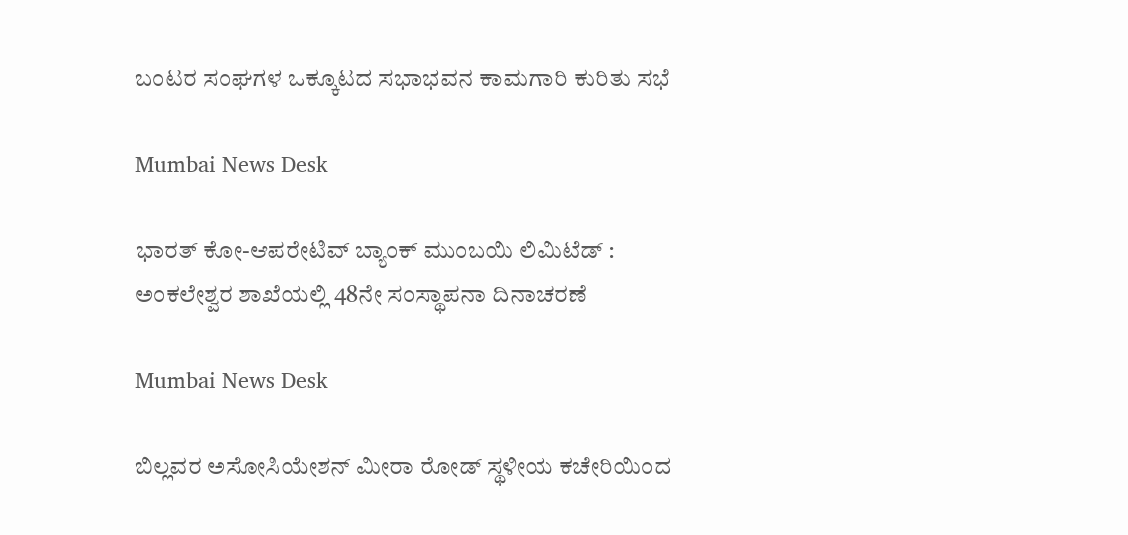ಬಂಟರ ಸಂಘಗಳ ಒಕ್ಕೂಟದ ಸಭಾಭವನ ಕಾಮಗಾರಿ ಕುರಿತು ಸಭೆ

Mumbai News Desk

ಭಾರತ್ ಕೋ-ಆಪರೇಟಿವ್ ಬ್ಯಾಂಕ್ ಮುಂಬಯಿ ಲಿಮಿಟೆಡ್‌ : ಅಂಕಲೇಶ್ವರ ಶಾಖೆಯಲ್ಲಿ 48ನೇ ಸಂಸ್ಥಾಪನಾ ದಿನಾಚರಣೆ

Mumbai News Desk

ಬಿಲ್ಲವರ ಅಸೋಸಿಯೇಶನ್ ಮೀರಾ ರೋಡ್ ಸ್ಥಳೀಯ ಕಚೇರಿಯಿಂದ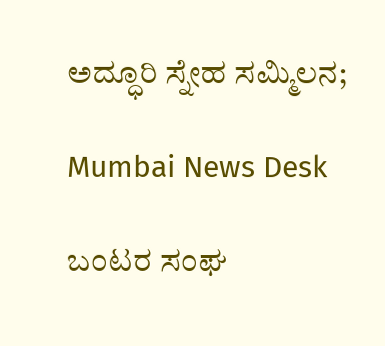ಅದ್ಧೂರಿ ಸ್ನೇಹ ಸಮ್ಮಿಲನ;

Mumbai News Desk

ಬಂಟರ ಸಂಘ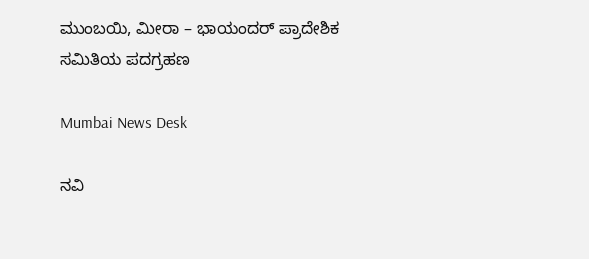ಮುಂಬಯಿ, ಮೀರಾ – ಭಾಯಂದರ್ ಪ್ರಾದೇಶಿಕ ಸಮಿತಿಯ ಪದಗ್ರಹಣ

Mumbai News Desk

ನವಿ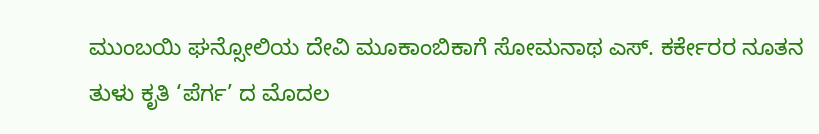ಮುಂಬಯಿ ಘನ್ಸೋಲಿಯ ದೇವಿ ಮೂಕಾಂಬಿಕಾಗೆ ಸೋಮನಾಥ ಎಸ್‌. ಕರ್ಕೇರರ ನೂತನ ತುಳು ಕೃತಿ ‘ಪೆರ್ಗ’ ದ ಮೊದಲ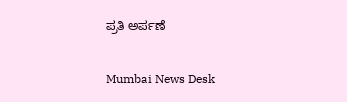ಪ್ರತಿ ಅರ್ಪಣೆ

Mumbai News Desk